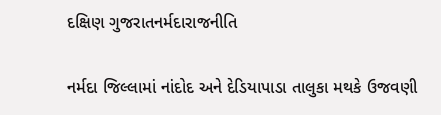દક્ષિણ ગુજરાતનર્મદારાજનીતિ

નર્મદા જિલ્લામાં નાંદોદ અને દેડિયાપાડા તાલુકા મથકે ઉજવણી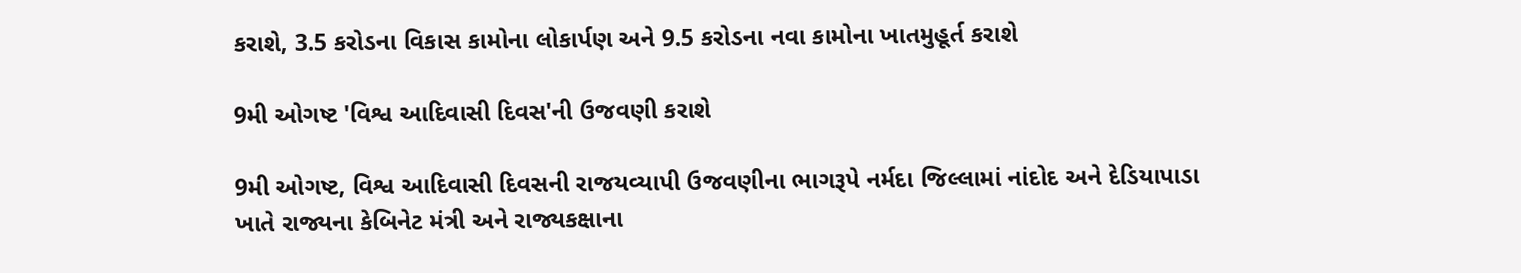કરાશે, 3.5 કરોડના વિકાસ કામોના લોકાર્પણ અને 9.5 કરોડના નવા કામોના ખાતમુહૂર્ત કરાશે

9મી ઓગષ્ટ 'વિશ્વ આદિવાસી દિવસ'ની ઉજવણી કરાશે

9મી ઓગષ્ટ, વિશ્વ આદિવાસી દિવસની રાજયવ્યાપી ઉજવણીના ભાગરૂપે નર્મદા જિલ્લામાં નાંદોદ અને દેડિયાપાડા ખાતે રાજ્યના કેબિનેટ મંત્રી અને રાજ્યકક્ષાના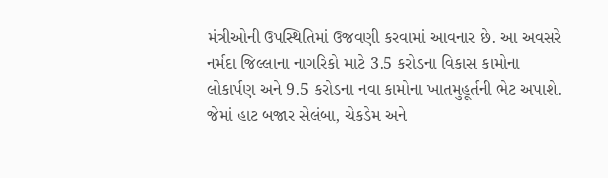મંત્રીઓની ઉપસ્થિતિમાં ઉજવણી કરવામાં આવનાર છે. આ અવસરે નર્મદા જિલ્લાના નાગરિકો માટે 3.5 કરોડના વિકાસ કામોના લોકાર્પણ અને 9.5 કરોડના નવા કામોના ખાતમુહૂર્તની ભેટ અપાશે. જેમાં હાટ બજાર સેલંબા, ચેકડેમ અને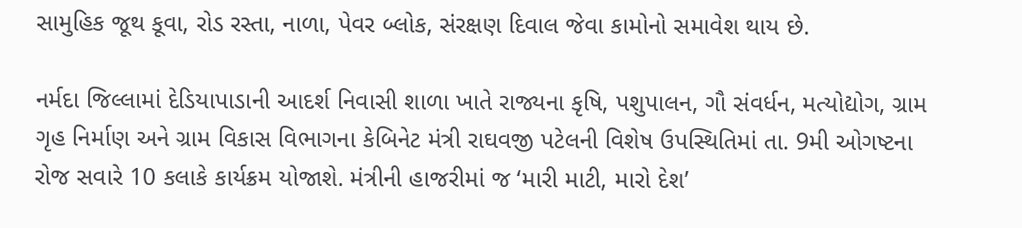સામુહિક જૂથ કૂવા, રોડ રસ્તા, નાળા, પેવર બ્લોક, સંરક્ષણ દિવાલ જેવા કામોનો સમાવેશ થાય છે.

નર્મદા જિલ્લામાં દેડિયાપાડાની આદર્શ નિવાસી શાળા ખાતે રાજ્યના કૃષિ, પશુપાલન, ગૌ સંવર્ધન, મત્યોદ્યોગ, ગ્રામ ગૃહ નિર્માણ અને ગ્રામ વિકાસ વિભાગના કેબિનેટ મંત્રી રાઘવજી પટેલની વિશેષ ઉપસ્થિતિમાં તા. 9મી ઓગષ્ટના રોજ સવારે 10 કલાકે કાર્યક્રમ યોજાશે. મંત્રીની હાજરીમાં જ ‘મારી માટી, મારો દેશ’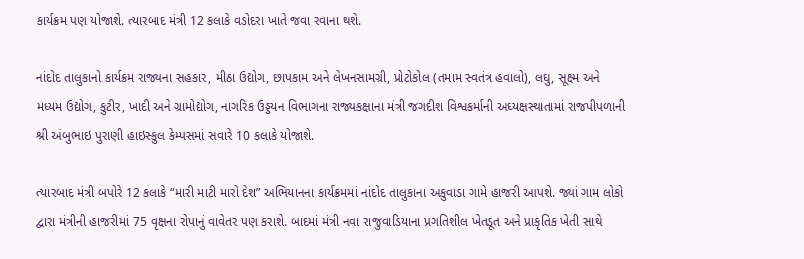કાર્યક્રમ પણ યોજાશે. ત્યારબાદ મંત્રી 12 કલાકે વડોદરા ખાતે જવા રવાના થશે.

નાંદોદ તાલુકાનો કાર્યક્રમ રાજ્યના સહકાર, મીઠા ઉદ્યોગ, છાપકામ અને લેખનસામગ્રી, પ્રોટોકોલ (તમામ સ્વતંત્ર હવાલો), લઘુ, સૂક્ષ્મ અને મધ્યમ ઉદ્યોગ, કુટીર, ખાદી અને ગ્રામોદ્યોગ, નાગરિક ઉડ્ડયન વિભાગના રાજ્યકક્ષાના મંત્રી જગદીશ વિશ્વકર્માની અઘ્યક્ષસ્થાતામાં રાજપીપળાની શ્રી અંબુભાઇ પુરાણી હાઇસ્કુલ કેમ્પસમાં સવારે 10 કલાકે યોજાશે.

ત્યારબાદ મંત્રી બપોરે 12 કલાકે “મારી માટી મારો દેશ” અભિયાનના કાર્યક્રમમાં નાંદોદ તાલુકાના અકુવાડા ગામે હાજરી આપશે. જ્યાં ગામ લોકો દ્વારા મંત્રીની હાજરીમાં 75 વૃક્ષના રોપાનું વાવેતર પણ કરાશે. બાદમાં મંત્રી નવા રાજુવાડિયાના પ્રગતિશીલ ખેતડૂત અને પ્રાકૃતિક ખેતી સાથે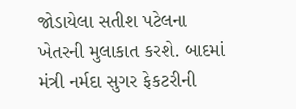જોડાયેલા સતીશ પટેલના ખેતરની મુલાકાત કરશે. બાદમાં મંત્રી નર્મદા સુગર ફેકટરીની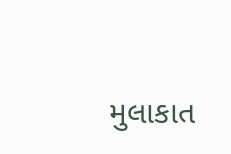મુલાકાત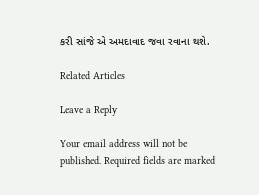કરી સાંજે એ અમદાવાદ જવા રવાના થશે.

Related Articles

Leave a Reply

Your email address will not be published. Required fields are marked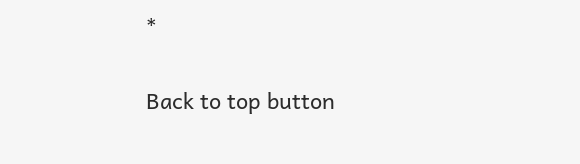*

Back to top button